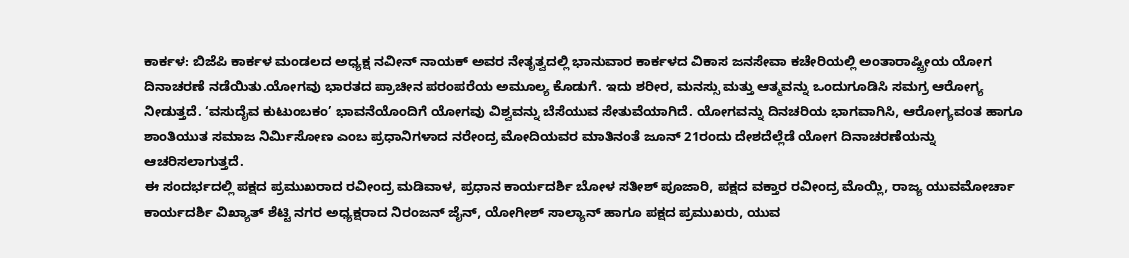ಕಾರ್ಕಳ: ಬಿಜೆಪಿ ಕಾರ್ಕಳ ಮಂಡಲದ ಅಧ್ಯಕ್ಷ ನವೀನ್ ನಾಯಕ್ ಅವರ ನೇತೃತ್ವದಲ್ಲಿ ಭಾನುವಾರ ಕಾರ್ಕಳದ ವಿಕಾಸ ಜನಸೇವಾ ಕಚೇರಿಯಲ್ಲಿ ಅಂತಾರಾಷ್ಟ್ರೀಯ ಯೋಗ ದಿನಾಚರಣೆ ನಡೆಯಿತು.ಯೋಗವು ಭಾರತದ ಪ್ರಾಚೀನ ಪರಂಪರೆಯ ಅಮೂಲ್ಯ ಕೊಡುಗೆ. ಇದು ಶರೀರ, ಮನಸ್ಸು ಮತ್ತು ಆತ್ಮವನ್ನು ಒಂದುಗೂಡಿಸಿ ಸಮಗ್ರ ಆರೋಗ್ಯ ನೀಡುತ್ತದೆ. ‘ವಸುದೈವ ಕುಟುಂಬಕಂ’ ಭಾವನೆಯೊಂದಿಗೆ ಯೋಗವು ವಿಶ್ವವನ್ನು ಬೆಸೆಯುವ ಸೇತುವೆಯಾಗಿದೆ. ಯೋಗವನ್ನು ದಿನಚರಿಯ ಭಾಗವಾಗಿಸಿ, ಆರೋಗ್ಯವಂತ ಹಾಗೂ ಶಾಂತಿಯುತ ಸಮಾಜ ನಿರ್ಮಿಸೋಣ ಎಂಬ ಪ್ರಧಾನಿಗಳಾದ ನರೇಂದ್ರ ಮೋದಿಯವರ ಮಾತಿನಂತೆ ಜೂನ್ 21ರಂದು ದೇಶದೆಲ್ಲೆಡೆ ಯೋಗ ದಿನಾಚರಣೆಯನ್ನು ಆಚರಿಸಲಾಗುತ್ತದೆ.
ಈ ಸಂದರ್ಭದಲ್ಲಿ ಪಕ್ಷದ ಪ್ರಮುಖರಾದ ರವೀಂದ್ರ ಮಡಿವಾಳ, ಪ್ರಧಾನ ಕಾರ್ಯದರ್ಶಿ ಬೋಳ ಸತೀಶ್ ಪೂಜಾರಿ, ಪಕ್ಷದ ವಕ್ತಾರ ರವೀಂದ್ರ ಮೊಯ್ಲಿ, ರಾಜ್ಯ ಯುವಮೋರ್ಚಾ ಕಾರ್ಯದರ್ಶಿ ವಿಖ್ಯಾತ್ ಶೆಟ್ಟಿ ನಗರ ಅಧ್ಯಕ್ಷರಾದ ನಿರಂಜನ್ ಜೈನ್, ಯೋಗೀಶ್ ಸಾಲ್ಯಾನ್ ಹಾಗೂ ಪಕ್ಷದ ಪ್ರಮುಖರು, ಯುವ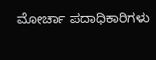ಮೋರ್ಚಾ ಪದಾಧಿಕಾರಿಗಳು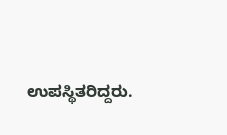ಉಪಸ್ಥಿತರಿದ್ದರು.